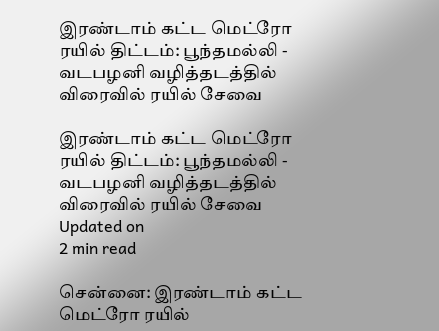இரண்டாம் கட்ட மெட்ரோ ரயில் திட்டம்: பூந்தமல்லி - வடபழனி வழித்தடத்தில் விரைவில் ரயில் சேவை

இரண்டாம் கட்ட மெட்ரோ ரயில் திட்டம்: பூந்தமல்லி - வடபழனி வழித்தடத்தில் விரைவில் ரயில் சேவை
Updated on
2 min read

சென்னை: இரண்டாம் கட்ட மெட்ரோ ரயில்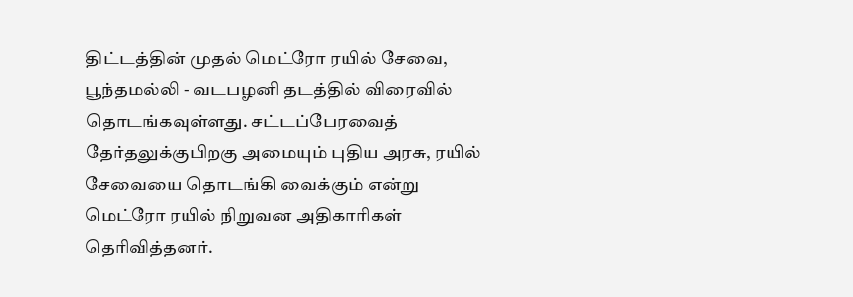திட்டத்தின் முதல் மெட்ரோ ரயில் சேவை, பூந்தமல்லி - வடபழனி தடத்தில் விரைவில் தொடங்கவுள்ளது. சட்டப்பேரவைத் தேர்தலுக்குபிறகு அமையும் புதிய அரசு, ரயில் சேவையை தொடங்கி வைக்கும் என்று மெட்ரோ ரயில் நிறுவன அதிகாரிகள் தெரிவித்தனர்.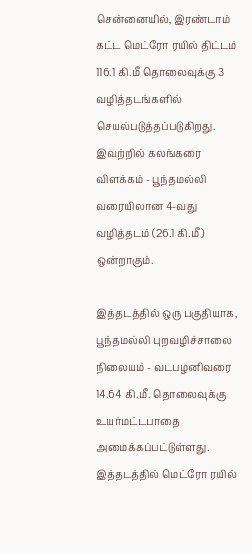சென்னையில், இரண்டாம் கட்ட மெட்ரோ ரயில் திட்டம் 116.1 கி.மீ தொலைவுக்கு 3 வழித்தடங்களில் செயல்படுத்தப்படுகிறது. இவற்றில் கலங்கரை விளக்கம் - பூந்தமல்லி வரையிலான 4-வது வழித்தடம் (26.1 கி.மீ) ஒன்றாகும்.

இத்தடத்தில் ஒரு பகுதியாக, பூந்தமல்லி புறவழிச்சாலை நிலையம் - வடபழனிவரை 14.64 கி.மீ. தொலைவுக்கு உயர்மட்டபாதை அமைக்கப்பட்டுள்ளது. இத்தடத்தில் மெட்ரோ ரயில்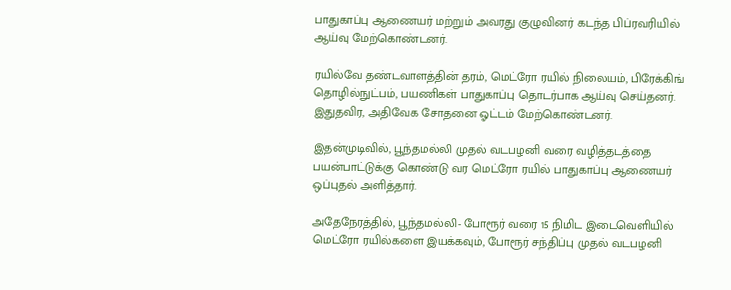பாதுகாப்பு ஆணையர் மற்றும் அவரது குழுவினர் கடந்த பிப்ரவரியில் ஆய்வு மேற்கொண்டனர்.

ரயில்வே தண்டவாளத்தின் தரம், மெட்ரோ ரயில் நிலையம், பிரேக்கிங் தொழில்நுட்பம், பயணிகள் பாதுகாப்பு தொடர்பாக ஆய்வு செய்தனர். இதுதவிர, அதிவேக சோதனை ஓட்டம் மேற்கொண்டனர்.

இதன்முடிவில், பூந்தமல்லி முதல் வடபழனி வரை வழித்தடத்தை பயன்பாட்டுக்கு கொண்டு வர மெட்ரோ ரயில் பாதுகாப்பு ஆணையர் ஒப்புதல் அளித்தார்.

அதேநேரத்தில், பூந்தமல்லி- போரூர் வரை 15 நிமிட இடைவெளியில் மெட்ரோ ரயில்களை இயக்கவும், போரூர் சந்திப்பு முதல் வடபழனி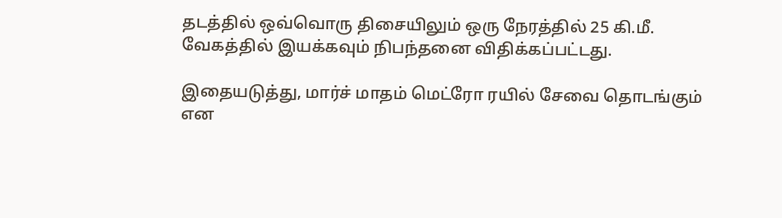தடத்தில் ஒவ்வொரு திசையிலும் ஒரு நேரத்தில் 25 கி.மீ. வேகத்தில் இயக்கவும் நிபந்தனை விதிக்கப்பட்டது.

இதையடுத்து, மார்ச் மாதம் மெட்ரோ ரயில் சேவை தொடங்கும் என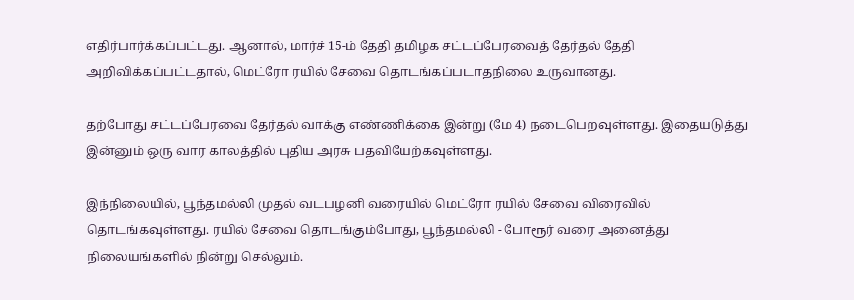எதிர்பார்க்கப்பட்டது. ஆனால், மார்ச் 15-ம் தேதி தமிழக சட்டப்பேரவைத் தேர்தல் தேதி அறிவிக்கப்பட்டதால், மெட்ரோ ரயில் சேவை தொடங்கப்படாதநிலை உருவானது.

தற்போது சட்டப்பேரவை தேர்தல் வாக்கு எண்ணிக்கை இன்று (மே 4) நடைபெறவுள்ளது. இதையடுத்து இன்னும் ஒரு வார காலத்தில் புதிய அரசு பதவியேற்கவுள்ளது.

இந்நிலையில், பூந்தமல்லி முதல் வடபழனி வரையில் மெட்ரோ ரயில் சேவை விரைவில் தொடங்கவுள்ளது. ரயில் சேவை தொடங்கும்போது, பூந்தமல்லி - போரூர் வரை அனைத்து நிலையங்களில் நின்று செல்லும்.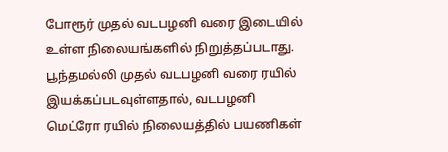போரூர் முதல் வடபழனி வரை இடையில் உள்ள நிலையங்களில் நிறுத்தப்படாது. பூந்தமல்லி முதல் வடபழனி வரை ரயில் இயக்கப்படவுள்ளதால், வடபழனி மெட்ரோ ரயில் நிலையத்தில் பயணிகள்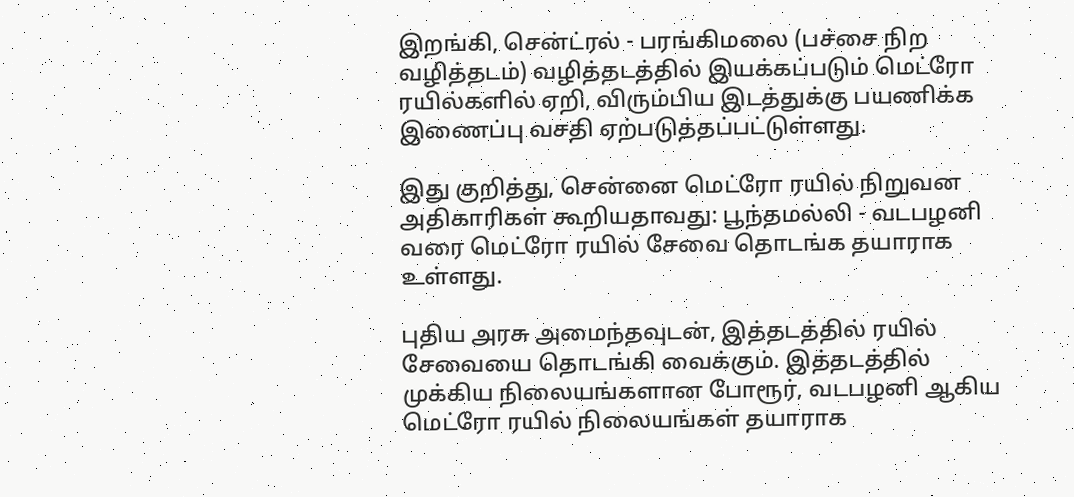இறங்கி, சென்ட்ரல் - பரங்கிமலை (பச்சை நிற வழித்தடம்) வழித்தடத்தில் இயக்கப்படும் மெட்ரோ ரயில்களில் ஏறி, விரும்பிய இடத்துக்கு பயணிக்க இணைப்பு வசதி ஏற்படுத்தப்பட்டுள்ளது.

இது குறித்து, சென்னை மெட்ரோ ரயில் நிறுவன அதிகாரிகள் கூறியதாவது: பூந்தமல்லி - வடபழனி வரை மெட்ரோ ரயில் சேவை தொடங்க தயாராக உள்ளது.

புதிய அரசு அமைந்தவுடன், இத்தடத்தில் ரயில் சேவையை தொடங்கி வைக்கும். இத்தடத்தில் முக்கிய நிலையங்களான போரூர், வடபழனி ஆகிய மெட்ரோ ரயில் நிலையங்கள் தயாராக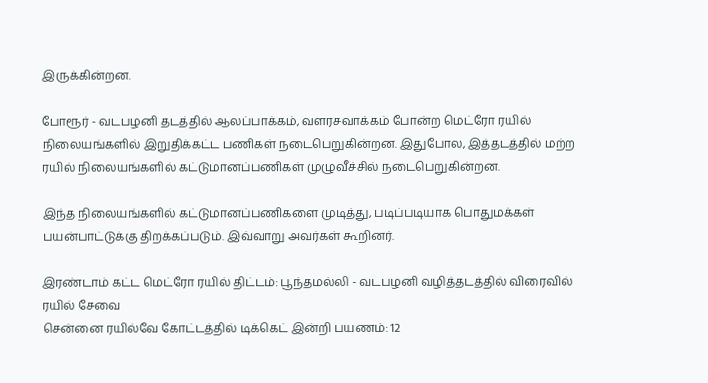இருக்கின்றன.

போரூர் - வடபழனி தடத்தில் ஆலப்பாக்கம், வளரசவாக்கம் போன்ற மெட்ரோ ரயில் நிலையங்களில் இறுதிக்கட்ட பணிகள் நடைபெறுகின்றன. இதுபோல, இத்தடத்தில் மற்ற ரயில் நிலையங்களில் கட்டுமானப்பணிகள் முழுவீச்சில் நடைபெறுகின்றன.

இந்த நிலையங்களில் கட்டுமானப்பணிகளை முடித்து, படிப்படியாக பொதுமக்கள் பயன்பாட்டுக்கு திறக்கப்படும். இவ்வாறு அவர்கள் கூறினர்.

இரண்டாம் கட்ட மெட்ரோ ரயில் திட்டம்: பூந்தமல்லி - வடபழனி வழித்தடத்தில் விரைவில் ரயில் சேவை
சென்னை ரயில்வே கோட்டத்தில் டிக்கெட் இன்றி பயணம்: 12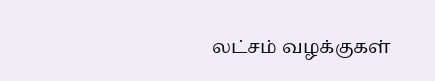லட்சம் வழக்குகள்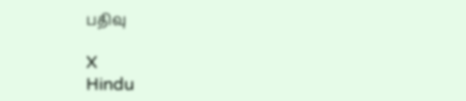பதிவு

X
Hindu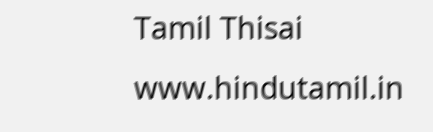Tamil Thisai
www.hindutamil.in